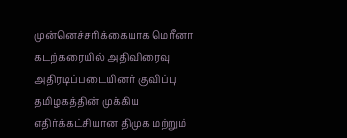முன்னெச்சரிக்கையாக மெரீனா கடற்கரையில் அதிவிரைவு அதிரடிப்படையினர் குவிப்பு
தமிழகத்தின் முக்கிய எதிர்க்கட்சியான திமுக மற்றும்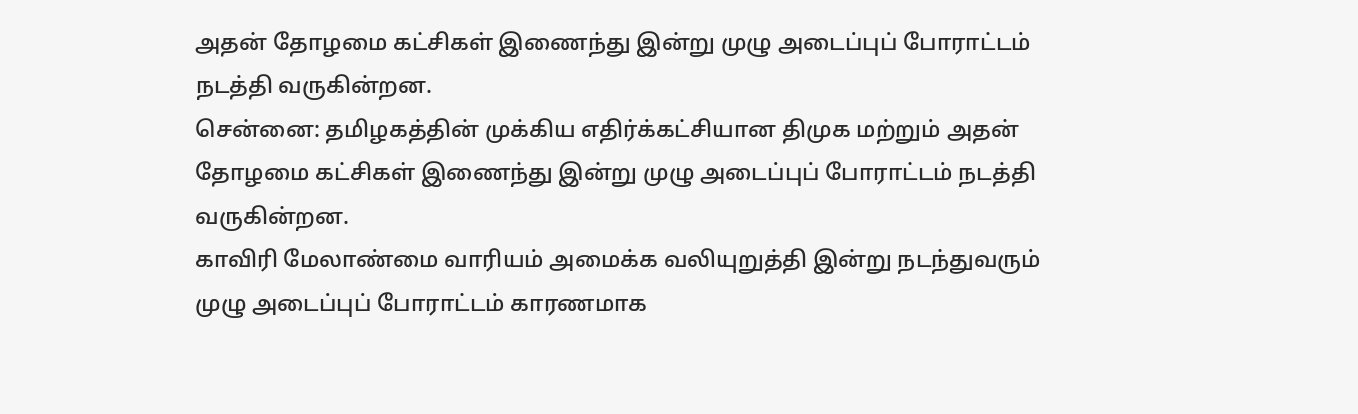அதன் தோழமை கட்சிகள் இணைந்து இன்று முழு அடைப்புப் போராட்டம் நடத்தி வருகின்றன.
சென்னை: தமிழகத்தின் முக்கிய எதிர்க்கட்சியான திமுக மற்றும் அதன் தோழமை கட்சிகள் இணைந்து இன்று முழு அடைப்புப் போராட்டம் நடத்தி வருகின்றன.
காவிரி மேலாண்மை வாரியம் அமைக்க வலியுறுத்தி இன்று நடந்துவரும் முழு அடைப்புப் போராட்டம் காரணமாக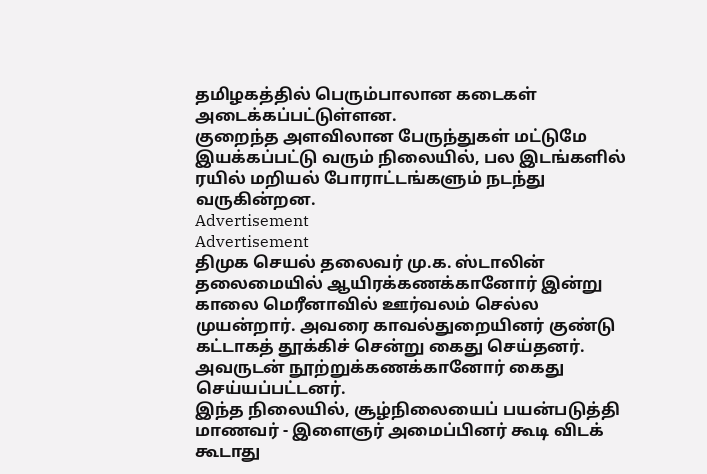தமிழகத்தில் பெரும்பாலான கடைகள் அடைக்கப்பட்டுள்ளன.
குறைந்த அளவிலான பேருந்துகள் மட்டுமே இயக்கப்பட்டு வரும் நிலையில், பல இடங்களில் ரயில் மறியல் போராட்டங்களும் நடந்து வருகின்றன.
Advertisement
Advertisement
திமுக செயல் தலைவர் மு.க. ஸ்டாலின் தலைமையில் ஆயிரக்கணக்கானோர் இன்று காலை மெரீனாவில் ஊர்வலம் செல்ல முயன்றார். அவரை காவல்துறையினர் குண்டு கட்டாகத் தூக்கிச் சென்று கைது செய்தனர். அவருடன் நூற்றுக்கணக்கானோர் கைது செய்யப்பட்டனர்.
இந்த நிலையில், சூழ்நிலையைப் பயன்படுத்தி மாணவர் - இளைஞர் அமைப்பினர் கூடி விடக் கூடாது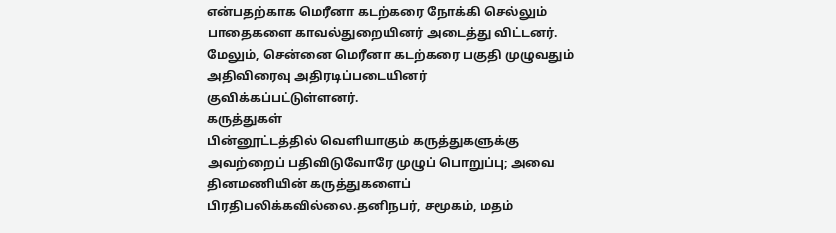என்பதற்காக மெரீனா கடற்கரை நோக்கி செல்லும் பாதைகளை காவல்துறையினர் அடைத்து விட்டனர்.
மேலும், சென்னை மெரீனா கடற்கரை பகுதி முழுவதும் அதிவிரைவு அதிரடிப்படையினர் குவிக்கப்பட்டுள்ளனர்.
கருத்துகள்
பின்னூட்டத்தில் வெளியாகும் கருத்துகளுக்கு அவற்றைப் பதிவிடுவோரே முழுப் பொறுப்பு; அவை தினமணியின் கருத்துகளைப் பிரதிபலிக்கவில்லை.தனிநபர், சமூகம், மதம்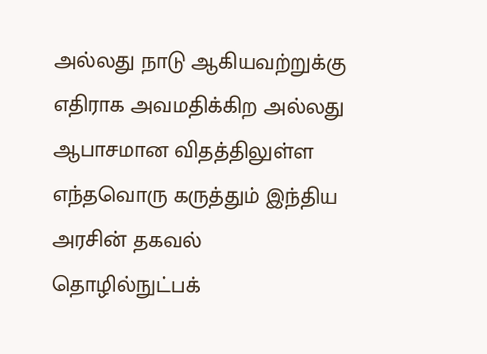அல்லது நாடு ஆகியவற்றுக்கு எதிராக அவமதிக்கிற அல்லது ஆபாசமான விதத்திலுள்ள எந்தவொரு கருத்தும் இந்திய அரசின் தகவல் தொழில்நுட்பக்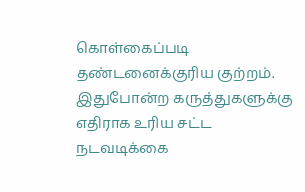கொள்கைப்படி தண்டனைக்குரிய குற்றம். இதுபோன்ற கருத்துகளுக்கு எதிராக உரிய சட்ட நடவடிக்கை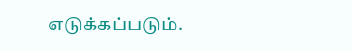எடுக்கப்படும்.